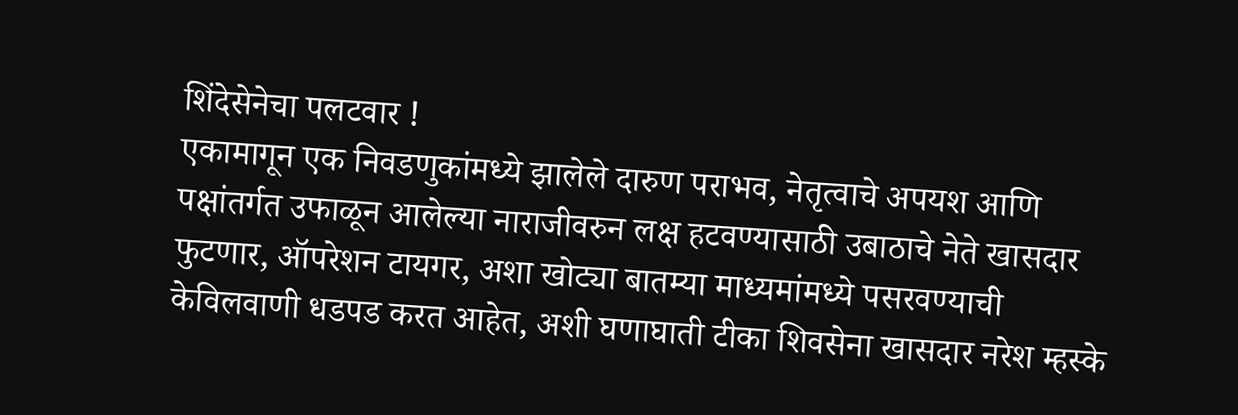शिंदेसेनेचा पलटवार !
एकामागून एक निवडणुकांमध्ये झालेले दारुण पराभव, नेतृत्वाचे अपयश आणि पक्षांतर्गत उफाळून आलेल्या नाराजीवरुन लक्ष हटवण्यासाठी उबाठाचे नेते खासदार फुटणार, ऑपरेशन टायगर, अशा खोट्या बातम्या माध्यमांमध्ये पसरवण्याची केविलवाणी धडपड करत आहेत, अशी घणाघाती टीका शिवसेना खासदार नरेश म्हस्के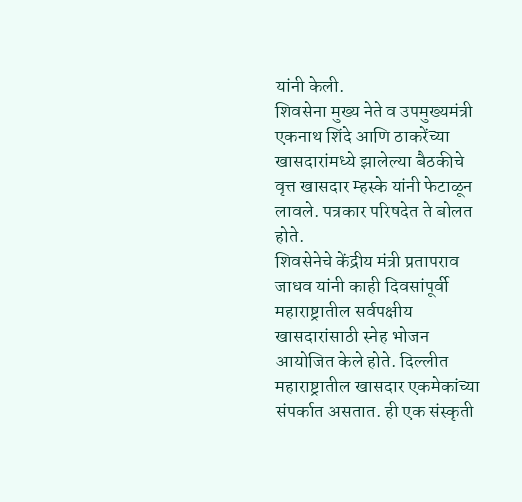यांनी केली.
शिवसेना मुख्य नेते व उपमुख्यमंत्री एकनाथ शिंदे आणि ठाकरेंच्या खासदारांमध्ये झालेल्या बैठकीचे वृत्त खासदार म्हस्के यांनी फेटाळून लावले. पत्रकार परिषदेत ते बोलत होते.
शिवसेनेचे केंद्रीय मंत्री प्रतापराव जाधव यांनी काही दिवसांपूर्वी महाराष्ट्रातील सर्वपक्षीय खासदारांसाठी स्नेह भोजन आयोजित केले होते. दिल्लीत महाराष्ट्रातील खासदार एकमेकांच्या संपर्कात असतात. ही एक संस्कृती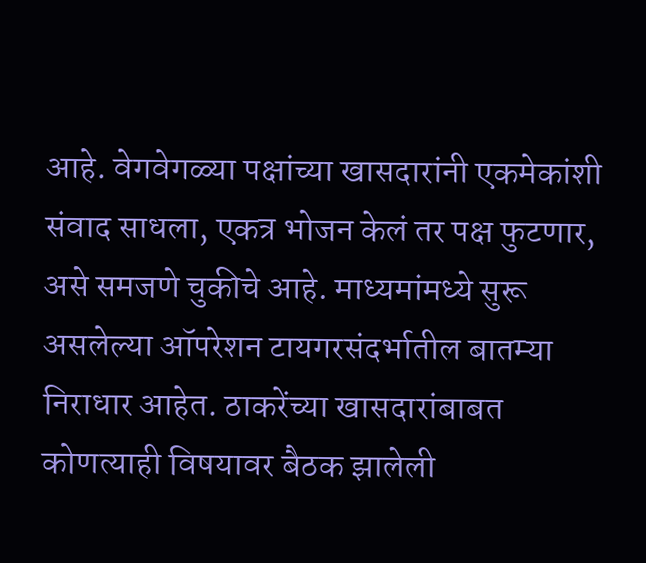आहे. वेगवेगळ्या पक्षांच्या खासदारांनी एकमेकांशी संवाद साधला, एकत्र भोजन केलं तर पक्ष फुटणार, असे समजणे चुकीचे आहे. माध्यमांमध्ये सुरू असलेल्या ऑपरेशन टायगरसंदर्भातील बातम्या निराधार आहेत. ठाकरेंच्या खासदारांबाबत कोणत्याही विषयावर बैठक झालेली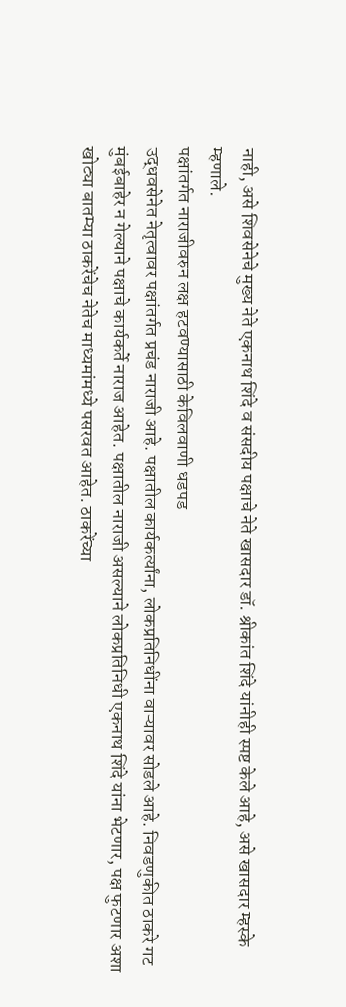नाही, असे शिवसेनेचे मुख्य नेते एकनाथ शिंदे व संसदीय पक्षाचे नेते खासदार डॉ. श्रीकांत शिंदे यांनीही स्पष्ट केले आहे, असे खासदार म्हस्के म्हणाले.
पक्षांतर्गत नाराजीवरुन लक्ष हटवण्यासाठी केविलवाणी धडपड
उद्धवसेनेत नेतृत्वावर पक्षांतर्गत प्रचंड नाराजी आहे. पक्षातील कार्यकर्त्यांना, लोकप्रतिनिधींना वाऱ्यावर सोडले आहे. निवडणुकीत ठाकरे गट मुंबईबाहेर न गेल्याने पक्षाचे कार्यकर्ते नाराज आहेत. पक्षातील नाराजी असल्याने लोकप्रतिनिधी एकनाथ शिंदे यांना भेटणार, पक्ष फुटणार अशा खोट्या बातम्या ठाकरेंचेच नेतेच माध्यमांमध्ये पसरवत आहेत. ठाकरेंच्या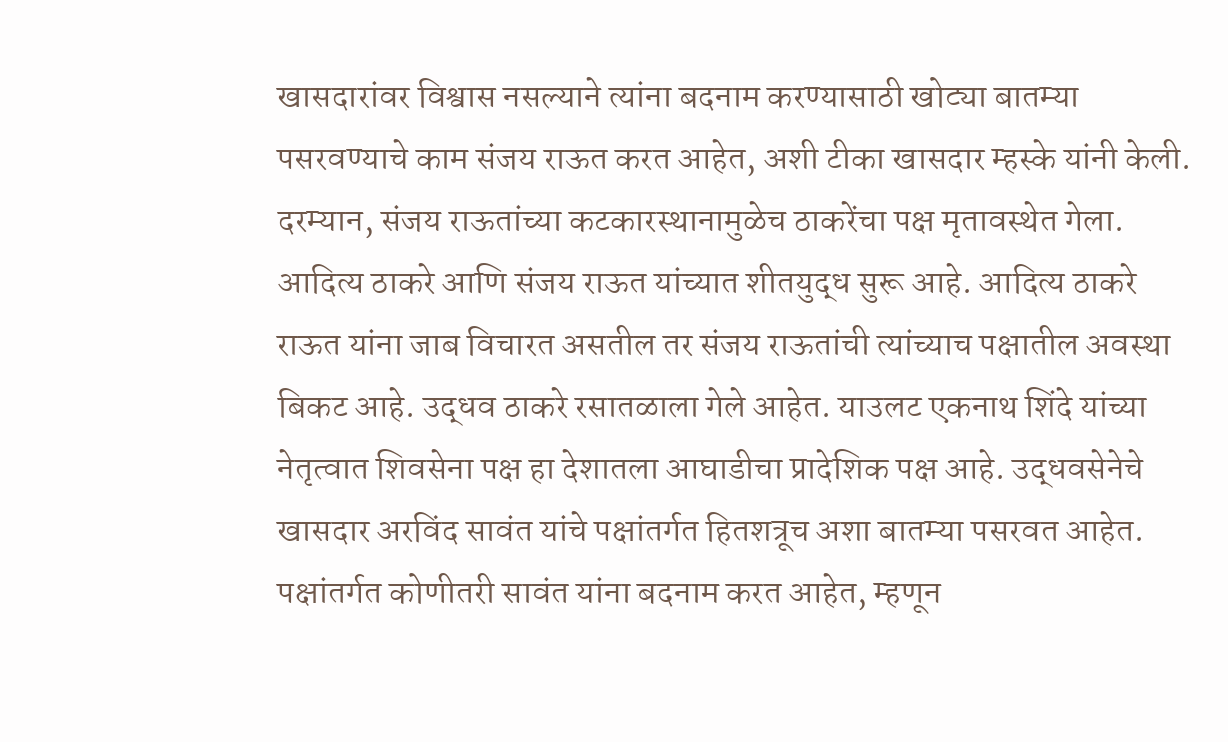खासदारांवर विश्वास नसल्याने त्यांना बदनाम करण्यासाठी खोट्या बातम्या पसरवण्याचे काम संजय राऊत करत आहेत, अशी टीका खासदार म्हस्के यांनी केली.
दरम्यान, संजय राऊतांच्या कटकारस्थानामुळेच ठाकरेंचा पक्ष मृतावस्थेत गेला. आदित्य ठाकरे आणि संजय राऊत यांच्यात शीतयुद्ध सुरू आहे. आदित्य ठाकरे राऊत यांना जाब विचारत असतील तर संजय राऊतांची त्यांच्याच पक्षातील अवस्था बिकट आहे. उद्धव ठाकरे रसातळाला गेले आहेत. याउलट एकनाथ शिंदे यांच्या नेतृत्वात शिवसेना पक्ष हा देशातला आघाडीचा प्रादेशिक पक्ष आहे. उद्धवसेनेचे खासदार अरविंद सावंत यांचे पक्षांतर्गत हितशत्रूच अशा बातम्या पसरवत आहेत. पक्षांतर्गत कोणीतरी सावंत यांना बदनाम करत आहेत, म्हणून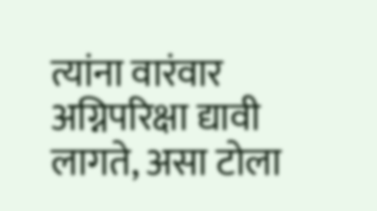त्यांना वारंवार अग्निपरिक्षा द्यावी लागते, असा टोला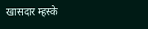खासदार म्हस्के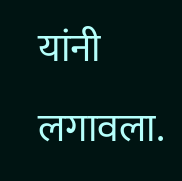यांनी लगावला.